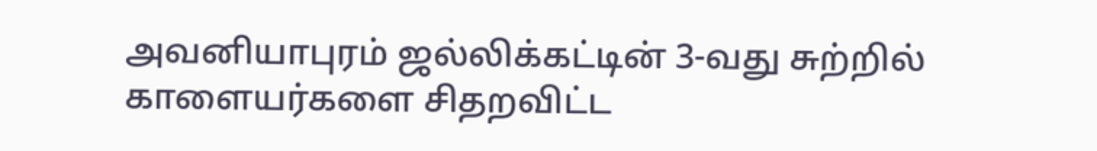அவனியாபுரம் ஜல்லிக்கட்டின் 3-வது சுற்றில் காளையர்களை சிதறவிட்ட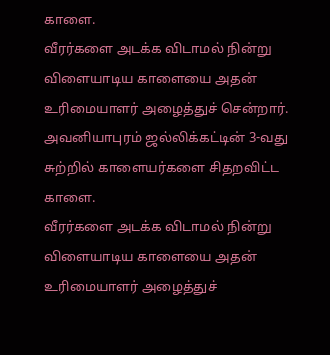காளை.
வீரர்களை அடக்க விடாமல் நின்று விளையாடிய காளையை அதன் உரிமையாளர் அழைத்துச் சென்றார்.
அவனியாபுரம் ஜல்லிக்கட்டின் 3-வது சுற்றில் காளையர்களை சிதறவிட்ட காளை.
வீரர்களை அடக்க விடாமல் நின்று விளையாடிய காளையை அதன் உரிமையாளர் அழைத்துச்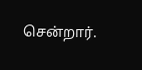சென்றார்.